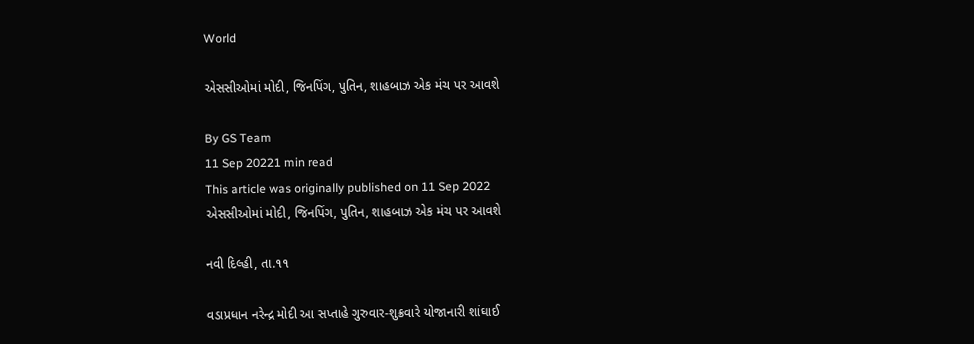World

એસસીઓમાં મોદી, જિનપિંગ, પુતિન, શાહબાઝ એક મંચ પર આવશે

By GS Team
11 Sep 20221 min read
This article was originally published on 11 Sep 2022
એસસીઓમાં મોદી, જિનપિંગ, પુતિન, શાહબાઝ એક મંચ પર આવશે

નવી દિલ્હી, તા.૧૧

વડાપ્રધાન નરેન્દ્ર મોદી આ સપ્તાહે ગુરુવાર-શુક્રવારે યોજાનારી શાંઘાઈ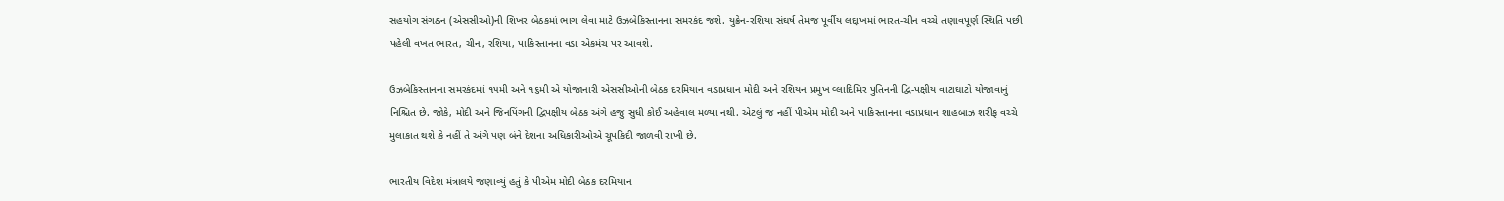સહયોગ સંગઠન (એસસીઓ)ની શિખર બેઠકમાં ભાગ લેવા માટે ઉઝબેકિસ્તાનના સમરકંદ જશે. યુક્રેન-રશિયા સંઘર્ષ તેમજ પૂર્વીય લદ્દાખમાં ભારત-ચીન વચ્ચે તણાવપૂર્ણ સ્થિતિ પછી પહેલી વખત ભારત, ચીન, રશિયા, પાકિસ્તાનના વડા એકમંચ પર આવશે.

ઉઝબેકિસ્તાનના સમરકંદમાં ૧૫મી અને ૧૬મી એ યોજાનારી એસસીઓની બેઠક દરમિયાન વડાપ્રધાન મોદી અને રશિયન પ્રમુખ વ્લાદિમિર પુતિનની દ્વિ-પક્ષીય વાટાઘાટો યોજાવાનું નિશ્ચિત છે. જોકે, મોદી અને જિનપિંગની દ્વિપક્ષીય બેઠક અંગે હજુ સુધી કોઈ અહેવાલ મળ્યા નથી. એટલું જ નહીં પીએમ મોદી અને પાકિસ્તાનના વડાપ્રધાન શાહબાઝ શરીફ વચ્ચે મુલાકાત થશે કે નહીં તે અંગે પણ બંને દેશના અધિકારીઓએ ચૂપકિદી જાળવી રાખી છે.

ભારતીય વિદેશ મંત્રાલયે જણાવ્યું હતું કે પીએમ મોદી બેઠક દરમિયાન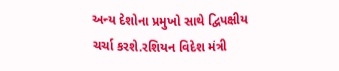અન્ય દેશોના પ્રમુખો સાથે દ્વિપક્ષીય ચર્ચા કરશે.રશિયન વિદેશ મંત્રી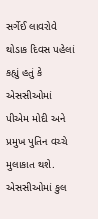સર્ગેઈ લાવરોવે થોડાક દિવસ પહેલાં કહ્યું હતું કે એસસીઓમાં પીએમ મોદી અને પ્રમુખ પુતિન વચ્ચે મુલાકાત થશે. એસસીઓમાં કુલ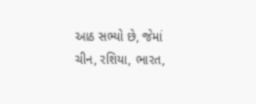આઠ સભ્યો છે, જેમાં ચીન, રશિયા, ભારત,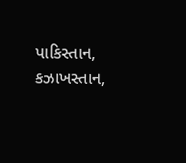પાકિસ્તાન, કઝાખસ્તાન,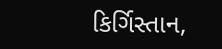કિર્ગિસ્તાન,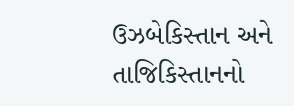ઉઝબેકિસ્તાન અને તાજિકિસ્તાનનો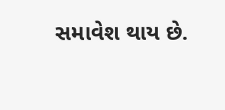સમાવેશ થાય છે.